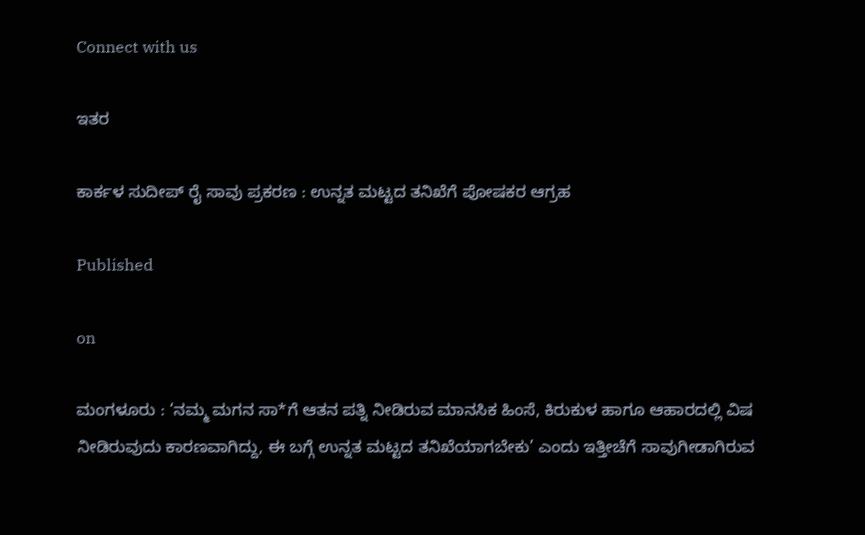Connect with us

ಇತರ

ಕಾರ್ಕಳ ಸುದೀಪ್ ರೈ ಸಾವು ಪ್ರಕರಣ : ಉನ್ನತ ಮಟ್ಟದ ತನಿಖೆಗೆ ಪೋಷಕರ ಆಗ್ರಹ

Published

on

ಮಂಗಳೂರು : ‘ನಮ್ಮ ಮಗನ ಸಾ*ಗೆ ಆತನ ಪತ್ನಿ ನೀಡಿರುವ ಮಾನಸಿಕ ಹಿಂಸೆ, ಕಿರುಕುಳ ಹಾಗೂ ಆಹಾರದಲ್ಲಿ ವಿಷ ನೀಡಿರುವುದು ಕಾರಣವಾಗಿದ್ದು, ಈ ಬಗ್ಗೆ ಉನ್ನತ ಮಟ್ಟದ ತನಿಖೆಯಾಗಬೇಕು’ ಎಂದು ಇತ್ತೀಚೆಗೆ ಸಾವುಗೀಡಾಗಿರುವ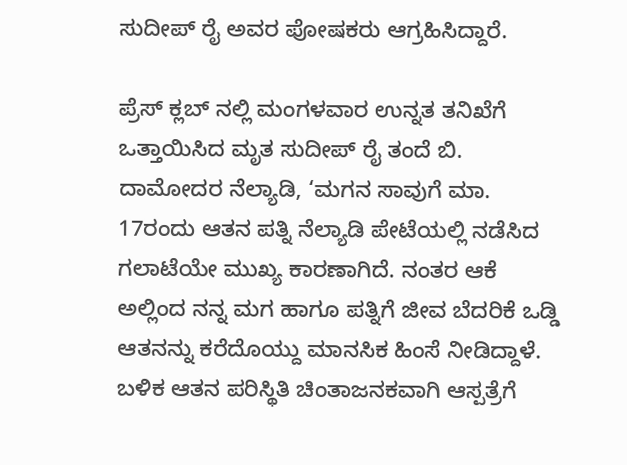ಸುದೀಪ್ ರೈ ಅವರ ಪೋಷಕರು ಆಗ್ರಹಿಸಿದ್ದಾರೆ.

ಪ್ರೆಸ್ ಕ್ಲಬ್ ನಲ್ಲಿ ಮಂಗಳವಾರ ಉನ್ನತ ತನಿಖೆಗೆ ಒತ್ತಾಯಿಸಿದ ಮೃತ ಸುದೀಪ್ ರೈ ತಂದೆ ಬಿ. ದಾಮೋದರ ನೆಲ್ಯಾಡಿ, ‘ಮಗನ ಸಾವುಗೆ ಮಾ. 17ರಂದು ಆತನ ಪತ್ನಿ ನೆಲ್ಯಾಡಿ ಪೇಟೆಯಲ್ಲಿ ನಡೆಸಿದ ಗಲಾಟೆಯೇ ಮುಖ್ಯ ಕಾರಣಾಗಿದೆ. ನಂತರ ಆಕೆ ಅಲ್ಲಿಂದ ನನ್ನ ಮಗ ಹಾಗೂ ಪತ್ನಿಗೆ ಜೀವ ಬೆದರಿಕೆ ಒಡ್ಡಿ ಆತನನ್ನು ಕರೆದೊಯ್ದು ಮಾನಸಿಕ ಹಿಂಸೆ ನೀಡಿದ್ದಾಳೆ. ಬಳಿಕ ಆತನ ಪರಿಸ್ಥಿತಿ ಚಿಂತಾಜನಕವಾಗಿ ಆಸ್ಪತ್ರೆಗೆ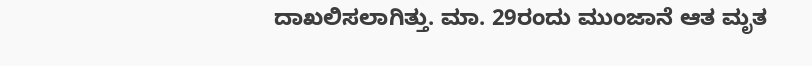ದಾಖಲಿಸಲಾಗಿತ್ತು. ಮಾ. 29ರಂದು ಮುಂಜಾನೆ ಆತ ಮೃತ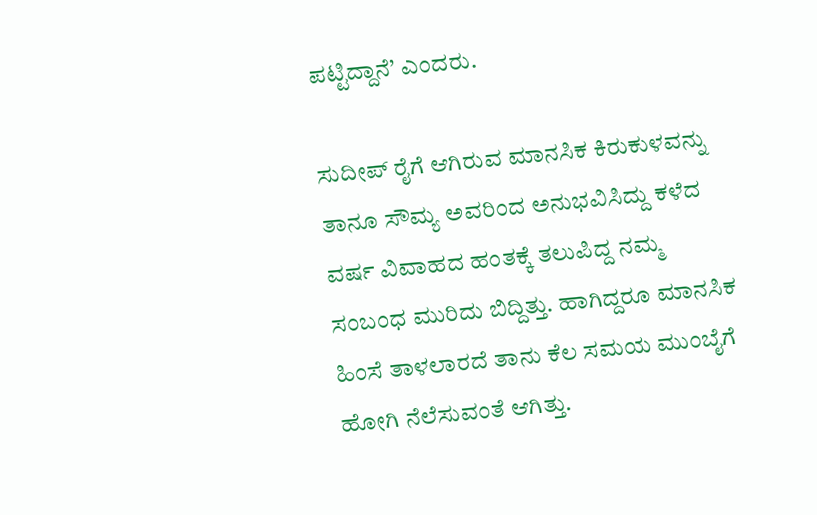ಪಟ್ಟಿದ್ದಾನೆ’ ಎಂದರು.

ಸುದೀಪ್ ರೈಗೆ ಆಗಿರುವ ಮಾನಸಿಕ ಕಿರುಕುಳವನ್ನು ತಾನೂ ಸೌಮ್ಯ ಅವರಿಂದ ಅನುಭವಿಸಿದ್ದು ಕಳೆದ ವರ್ಷ ವಿವಾಹದ ಹಂತಕ್ಕೆ ತಲುಪಿದ್ದ ನಮ್ಮ ಸಂಬಂಧ ಮುರಿದು ಬಿದ್ದಿತ್ತು. ಹಾಗಿದ್ದರೂ ಮಾನಸಿಕ ಹಿಂಸೆ ತಾಳಲಾರದೆ ತಾನು ಕೆಲ ಸಮಯ ಮುಂಬೈಗೆ ಹೋಗಿ ನೆಲೆಸುವಂತೆ ಆಗಿತ್ತು.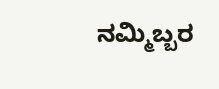ನಮ್ಮಿಬ್ಬರ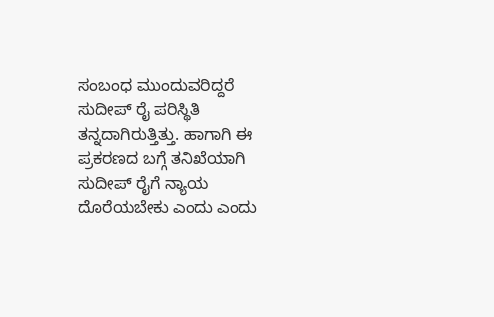ಸಂಬಂಧ ಮುಂದುವರಿದ್ದರೆ ಸುದೀಪ್ ರೈ ಪರಿಸ್ಥಿತಿ ತನ್ನದಾಗಿರುತ್ತಿತ್ತು. ಹಾಗಾಗಿ ಈ ಪ್ರಕರಣದ ಬಗ್ಗೆ ತನಿಖೆಯಾಗಿ ಸುದೀಪ್ ರೈಗೆ ನ್ಯಾಯ ದೊರೆಯಬೇಕು ಎಂದು ಎಂದು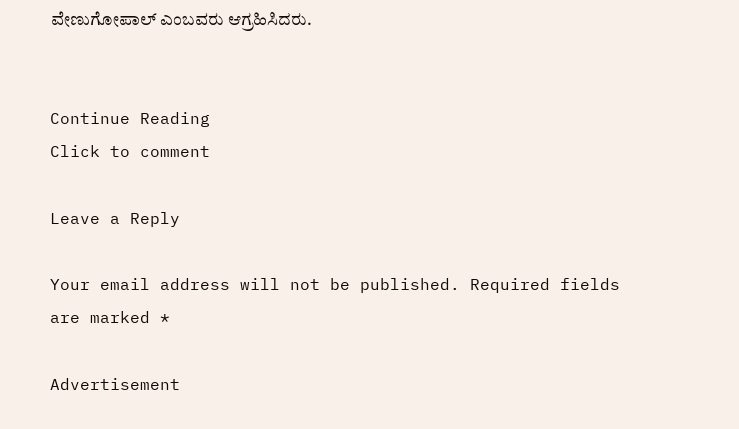ವೇಣುಗೋಪಾಲ್‌ ಎಂಬವರು ಆಗ್ರಹಿಸಿದರು.


Continue Reading
Click to comment

Leave a Reply

Your email address will not be published. Required fields are marked *

Advertisement